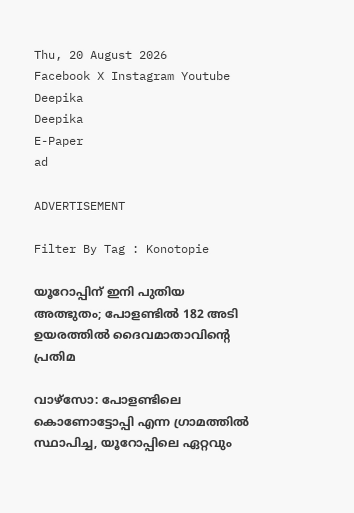Thu, 20 August 2026
Facebook X Instagram Youtube
Deepika
Deepika
E-Paper
ad

ADVERTISEMENT

Filter By Tag : Konotopie

യൂറോപ്പിന് ഇനി പുതിയ അത്ഭുതം; പോളണ്ടിൽ 182 അടി ഉയരത്തിൽ ദൈവമാതാവിന്‍റെ പ്രതിമ

വാഴ്സോ: പോളണ്ടിലെ കൊണോട്ടോപ്പി എന്ന ഗ്രാമത്തിൽ സ്ഥാപിച്ച, യൂറോപ്പിലെ ഏറ്റവും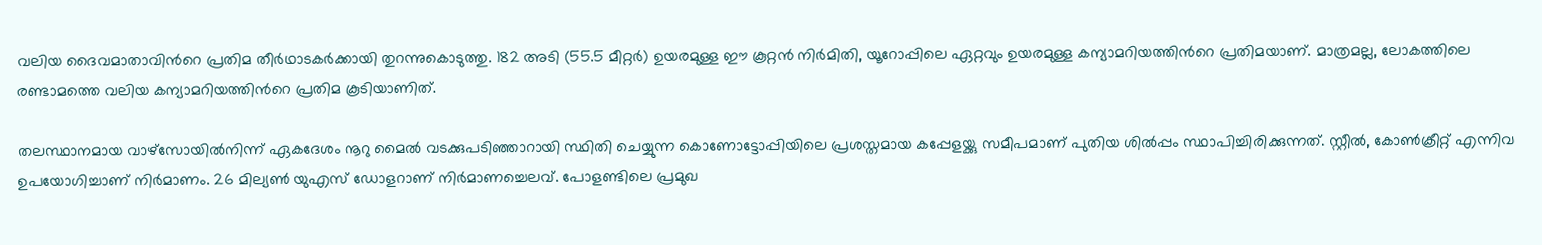വലിയ ദൈവമാതാവിന്‍റെ പ്രതിമ തീർഥാടകർക്കായി തുറന്നുകൊടുത്തു. 182 അടി (55.5 മീറ്റർ) ഉയരമുള്ള ഈ കൂറ്റൻ നിർമിതി, യൂറോപ്പിലെ ഏറ്റവും ഉയരമുള്ള കന്യാമറിയത്തിന്‍റെ പ്രതിമയാണ്. മാത്രമല്ല, ലോകത്തിലെ രണ്ടാമത്തെ വലിയ കന്യാമറിയത്തിന്‍റെ പ്രതിമ കൂടിയാണിത്.

തലസ്ഥാനമായ വാഴ്സോയിൽനിന്ന് ഏകദേശം നൂറു മൈൽ വടക്കുപടിഞ്ഞാറായി സ്ഥിതി ചെയ്യുന്ന കൊണോട്ടോപ്പിയിലെ പ്രശസ്തമായ കപ്പേളയ്ക്കു സമീപമാണ് പുതിയ ശിൽപ്പം സ്ഥാപിച്ചിരിക്കുന്നത്. സ്റ്റീൽ, കോൺക്രീറ്റ് എന്നിവ ഉപയോഗിച്ചാണ് നിർമാണം. 26 മില്യൺ യുഎസ് ഡോളറാണ് നിർമാണച്ചെലവ്. പോളണ്ടിലെ പ്രമുഖ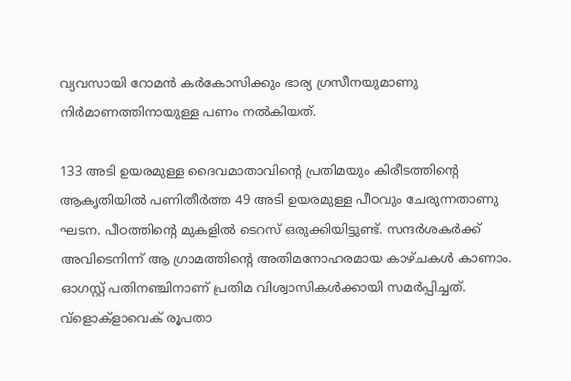വ്യവസായി റോമൻ കർകോസിക്കും ഭാര്യ ഗ്രസീനയുമാണു നിർമാണത്തിനായുള്ള പണം നൽകിയത്.

133 അടി ഉയരമുള്ള ദൈവമാതാവിന്‍റെ പ്രതിമയും കിരീടത്തിന്‍റെ ആകൃതിയിൽ പണിതീർത്ത 49 അടി ഉയരമുള്ള പീഠവും ചേരുന്നതാണു ഘടന. പീഠത്തിന്‍റെ മുകളിൽ ടെറസ് ഒരുക്കിയിട്ടുണ്ട്. സന്ദർശകർക്ക് അവിടെനിന്ന് ആ ഗ്രാമത്തിന്‍റെ അതിമനോഹരമായ കാഴ്ചകൾ കാണാം. ഓഗസ്റ്റ് പതിനഞ്ചിനാണ് പ്രതിമ വിശ്വാസികൾക്കായി സമർപ്പിച്ചത്. വ്ളൊക്ളാവെക് രൂപതാ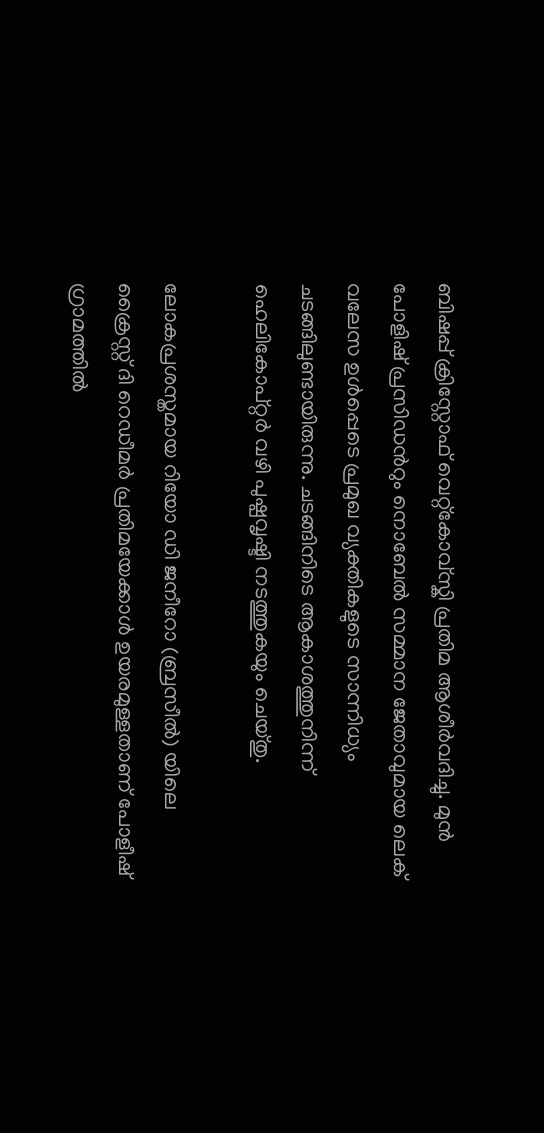ബിഷപ്പ് ക്രിസ്റ്റോഫ് വെറ്റ്കോവ്സ്കി പ്രതിമ ആശീർവദിച്ചു. മുൻ പോളിഷ് പ്രസിഡന്‍റും നൊബേൽ സമ്മാന ജേതാവുമായ ലെക് വലേസ ഉൾപ്പെടെ പ്രമുഖ വ്യക്തികളുടെ സാന്നിധ്യം ചടങ്ങിലുണ്ടായിരുന്നു. ചടങ്ങിനിടെ ആകാശത്തുനിന്ന് ഹെലികോപ്റ്റർ വഴി പുഷ്പവൃഷ്ടി നടത്തുകയും ചെയ്തു.

ലോകപ്രശസ്തമായ റിയോ ഡി ജനീറോ (ബ്രസീൽ) യിലെ ക്രൈസ്റ്റ് ദി റെഡീമർ പ്രതിമയേക്കാൾ ഉയരമുള്ളതാണ് പോളീഷ് ഗ്രാമത്തിൽ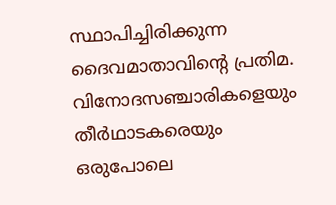സ്ഥാപിച്ചിരിക്കുന്ന ദൈവമാതാവിന്‍റെ പ്രതിമ. വിനോദസഞ്ചാരികളെയും തീർഥാടകരെയും ഒരുപോലെ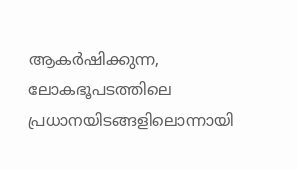ആകർഷിക്കുന്ന, ലോകഭൂപടത്തിലെ പ്രധാനയിടങ്ങളിലൊന്നായി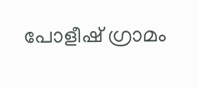പോളീഷ് ഗ്രാമം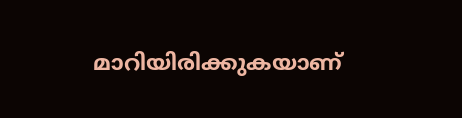മാറിയിരിക്കുകയാണ്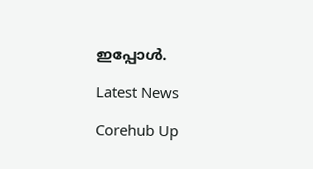ഇപ്പോൾ.

Latest News

Corehub Up